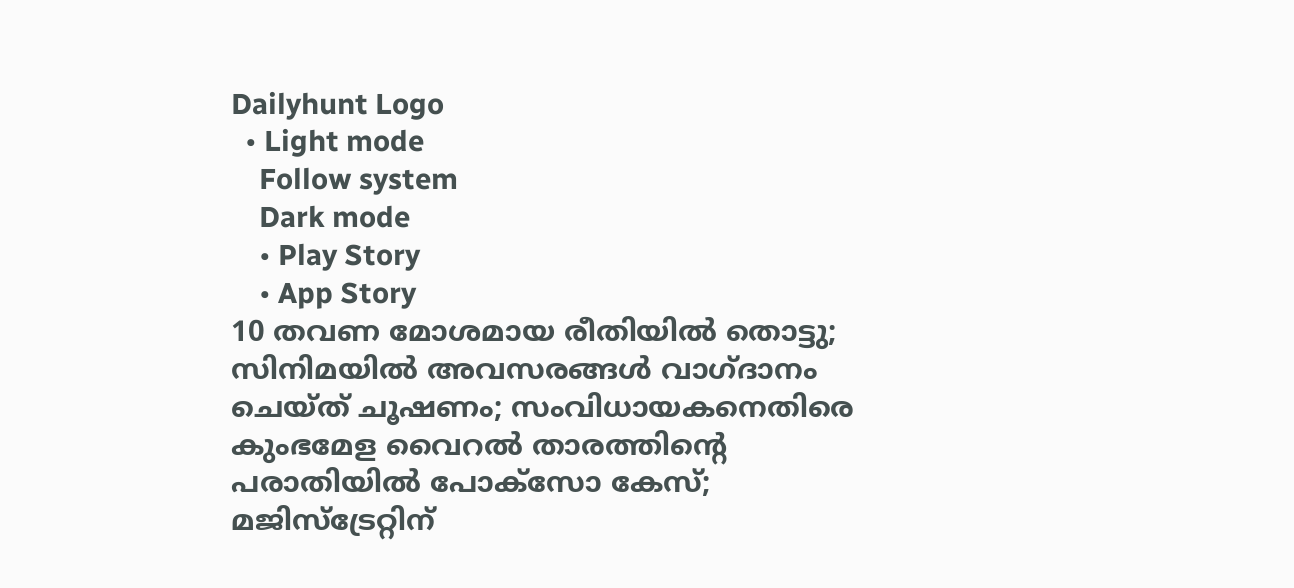Dailyhunt Logo
  • Light mode
    Follow system
    Dark mode
    • Play Story
    • App Story
10 തവണ മോശമായ രീതിയില്‍ തൊട്ടു; സിനിമയില്‍ അവസരങ്ങള്‍ വാഗ്ദാനം ചെയ്ത് ചൂഷണം; സംവിധായകനെതിരെ കുംഭമേള വൈറല്‍ താരത്തിന്റെ പരാതിയില്‍ പോക്സോ കേസ്; മജിസ്ട്രേറ്റിന്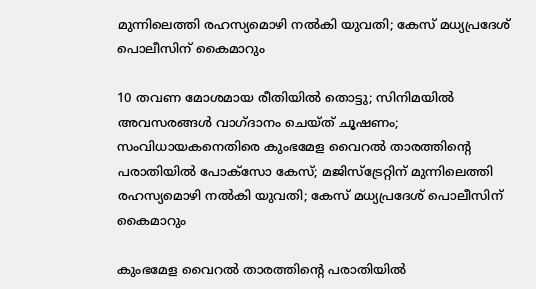മുന്നിലെത്തി രഹസ്യമൊഴി നല്‍കി യുവതി; കേസ് മധ്യപ്രദേശ് പൊലീസിന് കൈമാറും

10 തവണ മോശമായ രീതിയില്‍ തൊട്ടു; സിനിമയില്‍ അവസരങ്ങള്‍ വാഗ്ദാനം ചെയ്ത് ചൂഷണം; സംവിധായകനെതിരെ കുംഭമേള വൈറല്‍ താരത്തിന്റെ പരാതിയില്‍ പോക്സോ കേസ്; മജിസ്ട്രേറ്റിന് മുന്നിലെത്തി രഹസ്യമൊഴി നല്‍കി യുവതി; കേസ് മധ്യപ്രദേശ് പൊലീസിന് കൈമാറും

കുംഭമേള വൈറല്‍ താരത്തിന്റെ പരാതിയില്‍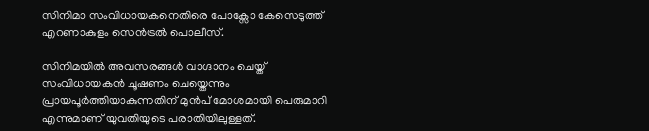സിനിമാ സംവിധായകനെതിരെ പോക്സോ കേസെടുത്ത് എറണാകുളം സെന്‍ട്രല്‍ പൊലീസ്.

സിനിമയില്‍ അവസരങ്ങള്‍ വാഗ്ദാനം ചെയ്ത് സംവിധായകന്‍ ചൂഷണം ചെയ്തെന്നും പ്രായപൂര്‍ത്തിയാകുന്നതിന് മുന്‍പ് മോശമായി പെരുമാറി എന്നുമാണ് യുവതിയുടെ പരാതിയിലുള്ളത്.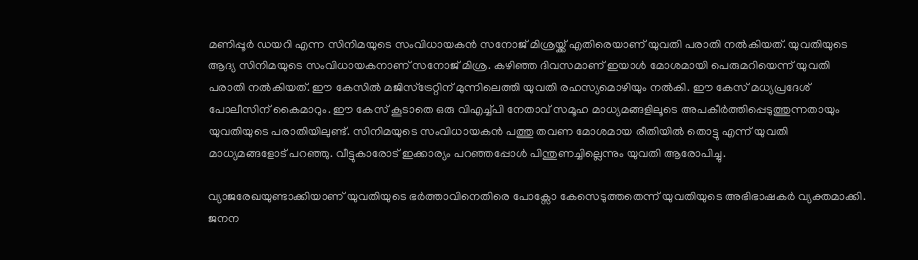മണിപ്പൂര്‍ ഡയറി എന്ന സിനിമയുടെ സംവിധായകന്‍ സനോജ് മിശ്രയ്ക്ക് എതിരെയാണ് യുവതി പരാതി നല്‍കിയത്. യുവതിയുടെ ആദ്യ സിനിമയുടെ സംവിധായകനാണ് സനോജ് മിശ്ര. കഴിഞ്ഞ ദിവസമാണ് ഇയാള്‍ മോശമായി പെരുമറിയെന്ന് യുവതി പരാതി നല്‍കിയത്. ഈ കേസില്‍ മജിസ്ട്രേറ്റിന് മുന്നിലെത്തി യുവതി രഹസ്യമൊഴിയും നല്‍കി. ഈ കേസ് മധ്യപ്രദേശ് പോലീസിന് കൈമാറും. ഈ കേസ് കൂടാതെ ഒരു വിഎച്ച്‌പി നേതാവ് സമൂഹ മാധ്യമങ്ങളിലൂടെ അപകീര്‍ത്തിപ്പെടുത്തുന്നതായും യുവതിയുടെ പരാതിയിലുണ്ട്. സിനിമയുടെ സംവിധായകന്‍ പത്തു തവണ മോശമായ രീതിയില്‍ തൊട്ടു എന്ന് യുവതി മാധ്യമങ്ങളോട് പറഞ്ഞു. വീട്ടുകാരോട് ഇക്കാര്യം പറഞ്ഞപ്പോള്‍ പിന്തുണച്ചില്ലെന്നും യുവതി ആരോപിച്ചു.

വ്യാജരേഖയുണ്ടാക്കിയാണ് യുവതിയുടെ ഭര്‍ത്താവിനെതിരെ പോക്സോ കേസെടുത്തതെന്ന് യുവതിയുടെ അഭിഭാഷകര്‍ വ്യക്തമാക്കി. ജനന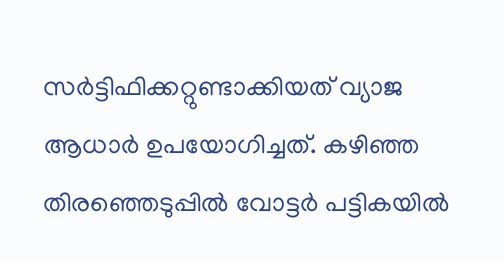സര്‍ട്ടിഫിക്കറ്റുണ്ടാക്കിയത് വ്യാജ ആധാര്‍ ഉപയോഗിച്ചത്. കഴിഞ്ഞ തിരഞ്ഞെടുപ്പില്‍ വോട്ടര്‍ പട്ടികയില്‍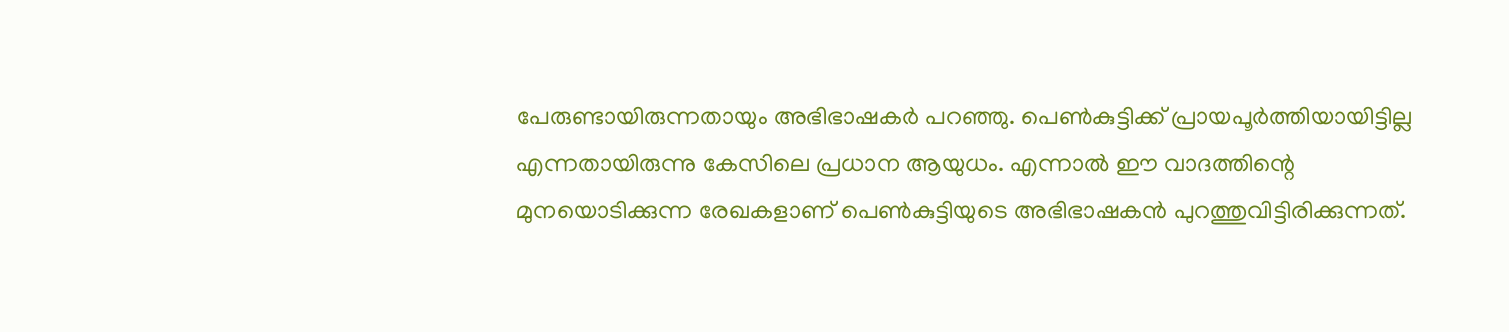പേരുണ്ടായിരുന്നതായും അഭിഭാഷകര്‍ പറഞ്ഞു. പെണ്‍കുട്ടിക്ക് പ്രായപൂര്‍ത്തിയായിട്ടില്ല എന്നതായിരുന്നു കേസിലെ പ്രധാന ആയുധം. എന്നാല്‍ ഈ വാദത്തിന്റെ മുനയൊടിക്കുന്ന രേഖകളാണ് പെണ്‍കുട്ടിയുടെ അഭിഭാഷകന്‍ പുറത്തുവിട്ടിരിക്കുന്നത്.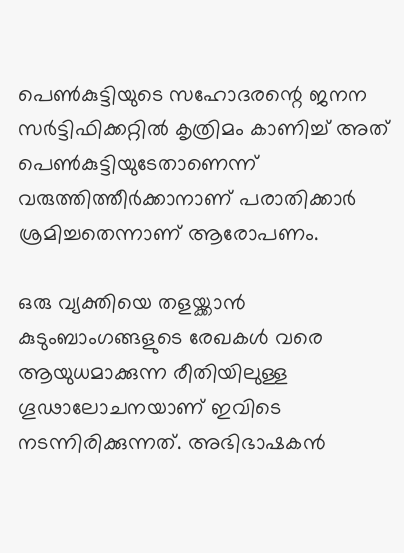പെണ്‍കുട്ടിയുടെ സഹോദരന്റെ ജനന സര്‍ട്ടിഫിക്കറ്റില്‍ കൃത്രിമം കാണിച്ച്‌ അത് പെണ്‍കുട്ടിയുടേതാണെന്ന് വരുത്തിത്തീര്‍ക്കാനാണ് പരാതിക്കാര്‍ ശ്രമിച്ചതെന്നാണ് ആരോപണം.

ഒരു വ്യക്തിയെ തളയ്ക്കാന്‍ കുടുംബാംഗങ്ങളുടെ രേഖകള്‍ വരെ ആയുധമാക്കുന്ന രീതിയിലുള്ള ഗൂഢാലോചനയാണ് ഇവിടെ നടന്നിരിക്കുന്നത്. അഭിഭാഷകന്‍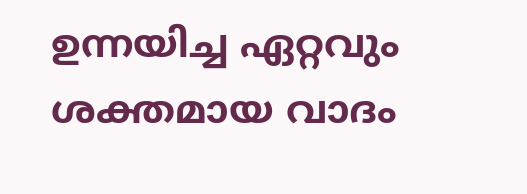ഉന്നയിച്ച ഏറ്റവും ശക്തമായ വാദം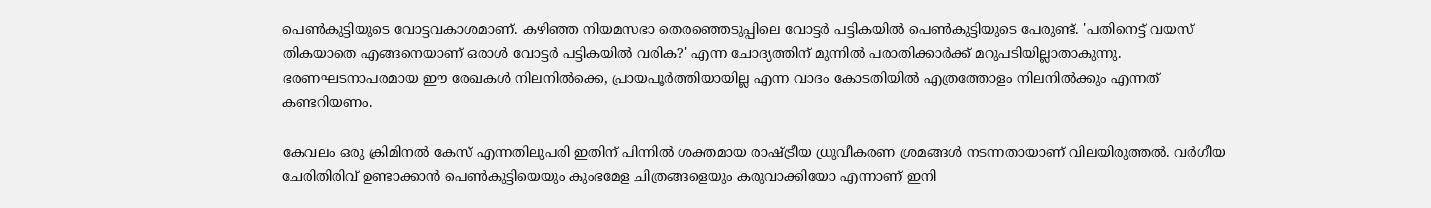പെണ്‍കുട്ടിയുടെ വോട്ടവകാശമാണ്. കഴിഞ്ഞ നിയമസഭാ തെരഞ്ഞെടുപ്പിലെ വോട്ടര്‍ പട്ടികയില്‍ പെണ്‍കുട്ടിയുടെ പേരുണ്ട്. 'പതിനെട്ട് വയസ് തികയാതെ എങ്ങനെയാണ് ഒരാള്‍ വോട്ടര്‍ പട്ടികയില്‍ വരിക?' എന്ന ചോദ്യത്തിന് മുന്നില്‍ പരാതിക്കാര്‍ക്ക് മറുപടിയില്ലാതാകുന്നു. ഭരണഘടനാപരമായ ഈ രേഖകള്‍ നിലനില്‍ക്കെ, പ്രായപൂര്‍ത്തിയായില്ല എന്ന വാദം കോടതിയില്‍ എത്രത്തോളം നിലനില്‍ക്കും എന്നത് കണ്ടറിയണം.

കേവലം ഒരു ക്രിമിനല്‍ കേസ് എന്നതിലുപരി ഇതിന് പിന്നില്‍ ശക്തമായ രാഷ്ട്രീയ ധ്രുവീകരണ ശ്രമങ്ങള്‍ നടന്നതായാണ് വിലയിരുത്തല്‍. വര്‍ഗീയ ചേരിതിരിവ് ഉണ്ടാക്കാന്‍ പെണ്‍കുട്ടിയെയും കുംഭമേള ചിത്രങ്ങളെയും കരുവാക്കിയോ എന്നാണ് ഇനി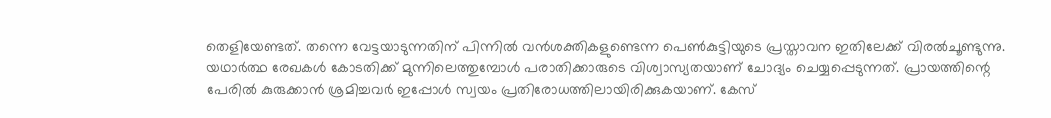തെളിയേണ്ടത്. തന്നെ വേട്ടയാടുന്നതിന് പിന്നില്‍ വന്‍ശക്തികളുണ്ടെന്ന പെണ്‍കുട്ടിയുടെ പ്രസ്താവന ഇതിലേക്ക് വിരല്‍ചൂണ്ടുന്നു. യഥാര്‍ത്ഥ രേഖകള്‍ കോടതിക്ക് മുന്നിലെത്തുമ്പോള്‍ പരാതിക്കാരുടെ വിശ്വാസ്യതയാണ് ചോദ്യം ചെയ്യപ്പെടുന്നത്. പ്രായത്തിന്റെ പേരില്‍ കുരുക്കാന്‍ ശ്രമിച്ചവര്‍ ഇപ്പോള്‍ സ്വയം പ്രതിരോധത്തിലായിരിക്കുകയാണ്. കേസ്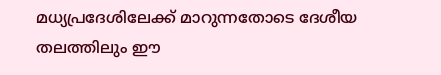മധ്യപ്രദേശിലേക്ക് മാറുന്നതോടെ ദേശീയ തലത്തിലും ഈ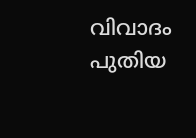വിവാദം പുതിയ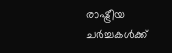രാഷ്ട്രീയ ചര്‍ച്ചകള്‍ക്ക്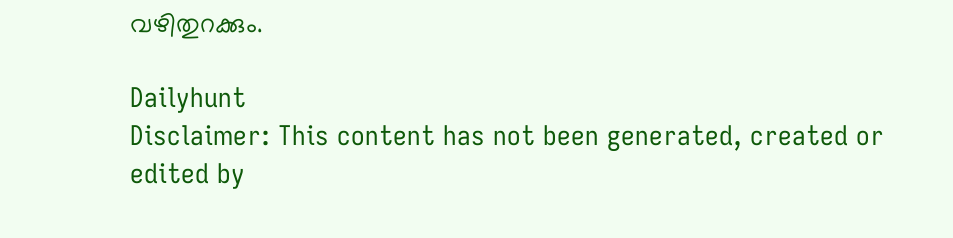വഴിതുറക്കും.

Dailyhunt
Disclaimer: This content has not been generated, created or edited by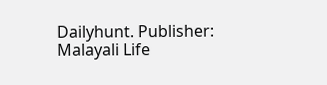Dailyhunt. Publisher: Malayali Life